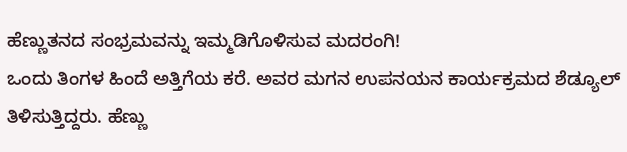ಹೆಣ್ಣುತನದ ಸಂಭ್ರಮವನ್ನು ಇಮ್ಮಡಿಗೊಳಿಸುವ ಮದರಂಗಿ!
ಒಂದು ತಿಂಗಳ ಹಿಂದೆ ಅತ್ತಿಗೆಯ ಕರೆ. ಅವರ ಮಗನ ಉಪನಯನ ಕಾರ್ಯಕ್ರಮದ ಶೆಡ್ಯೂಲ್ ತಿಳಿಸುತ್ತಿದ್ದರು. ಹೆಣ್ಣು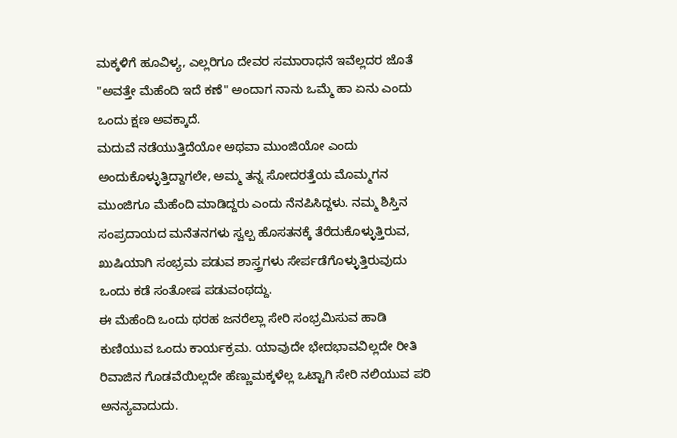ಮಕ್ಕಳಿಗೆ ಹೂವಿಳ್ಯ, ಎಲ್ಲರಿಗೂ ದೇವರ ಸಮಾರಾಧನೆ ಇವೆಲ್ಲದರ ಜೊತೆ "ಅವತ್ತೇ ಮೆಹೆಂದಿ ಇದೆ ಕಣೆ" ಅಂದಾಗ ನಾನು ಒಮ್ಮೆ ಹಾ ಏನು ಎಂದು ಒಂದು ಕ್ಷಣ ಅವಕ್ಕಾದೆ.
ಮದುವೆ ನಡೆಯುತ್ತಿದೆಯೋ ಅಥವಾ ಮುಂಜಿಯೋ ಎಂದು ಅಂದುಕೊಳ್ಳುತ್ತಿದ್ದಾಗಲೇ, ಅಮ್ಮ ತನ್ನ ಸೋದರತ್ತೆಯ ಮೊಮ್ಮಗನ ಮುಂಜಿಗೂ ಮೆಹೆಂದಿ ಮಾಡಿದ್ದರು ಎಂದು ನೆನಪಿಸಿದ್ದಳು. ನಮ್ಮ ಶಿಸ್ತಿನ ಸಂಪ್ರದಾಯದ ಮನೆತನಗಳು ಸ್ವಲ್ಪ ಹೊಸತನಕ್ಕೆ ತೆರೆದುಕೊಳ್ಳುತ್ತಿರುವ, ಖುಷಿಯಾಗಿ ಸಂಭ್ರಮ ಪಡುವ ಶಾಸ್ತ್ರಗಳು ಸೇರ್ಪಡೆಗೊಳ್ಳುತ್ತಿರುವುದು ಒಂದು ಕಡೆ ಸಂತೋಷ ಪಡುವಂಥದ್ದು.
ಈ ಮೆಹೆಂದಿ ಒಂದು ಥರಹ ಜನರೆಲ್ಲಾ ಸೇರಿ ಸಂಭ್ರಮಿಸುವ ಹಾಡಿ ಕುಣಿಯುವ ಒಂದು ಕಾರ್ಯಕ್ರಮ. ಯಾವುದೇ ಭೇದಭಾವವಿಲ್ಲದೇ ರೀತಿ ರಿವಾಜಿನ ಗೊಡವೆಯಿಲ್ಲದೇ ಹೆಣ್ಣುಮಕ್ಕಳೆಲ್ಲ ಒಟ್ಟಾಗಿ ಸೇರಿ ನಲಿಯುವ ಪರಿ ಅನನ್ಯವಾದುದು.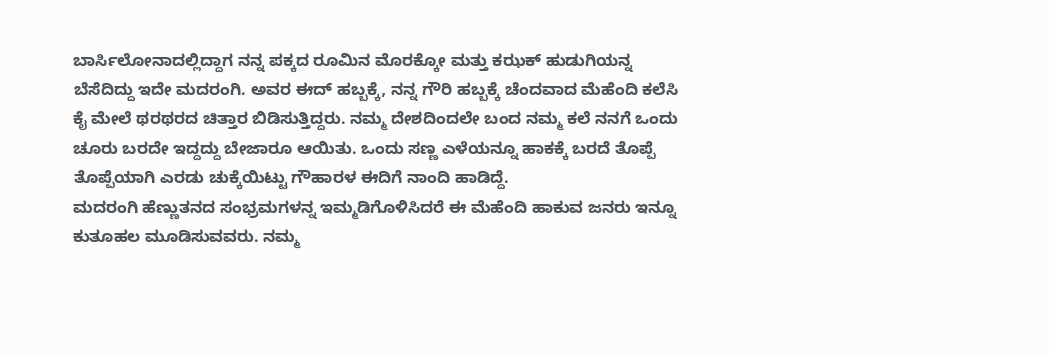ಬಾರ್ಸಿಲೋನಾದಲ್ಲಿದ್ದಾಗ ನನ್ನ ಪಕ್ಕದ ರೂಮಿನ ಮೊರಕ್ಕೋ ಮತ್ತು ಕಝಕ್ ಹುಡುಗಿಯನ್ನ ಬೆಸೆದಿದ್ದು ಇದೇ ಮದರಂಗಿ. ಅವರ ಈದ್ ಹಬ್ಬಕ್ಕೆ, ನನ್ನ ಗೌರಿ ಹಬ್ಬಕ್ಕೆ ಚೆಂದವಾದ ಮೆಹೆಂದಿ ಕಲೆಸಿ ಕೈ ಮೇಲೆ ಥರಥರದ ಚಿತ್ತಾರ ಬಿಡಿಸುತ್ತಿದ್ದರು. ನಮ್ಮ ದೇಶದಿಂದಲೇ ಬಂದ ನಮ್ಮ ಕಲೆ ನನಗೆ ಒಂದು ಚೂರು ಬರದೇ ಇದ್ದದ್ದು ಬೇಜಾರೂ ಆಯಿತು. ಒಂದು ಸಣ್ಣ ಎಳೆಯನ್ನೂ ಹಾಕಕ್ಕೆ ಬರದೆ ತೊಪ್ಪೆ ತೊಪ್ಪೆಯಾಗಿ ಎರಡು ಚುಕ್ಕೆಯಿಟ್ಟು ಗೌಹಾರಳ ಈದಿಗೆ ನಾಂದಿ ಹಾಡಿದ್ದೆ.
ಮದರಂಗಿ ಹೆಣ್ಣುತನದ ಸಂಭ್ರಮಗಳನ್ನ ಇಮ್ಮಡಿಗೊಳಿಸಿದರೆ ಈ ಮೆಹೆಂದಿ ಹಾಕುವ ಜನರು ಇನ್ನೂ ಕುತೂಹಲ ಮೂಡಿಸುವವರು. ನಮ್ಮ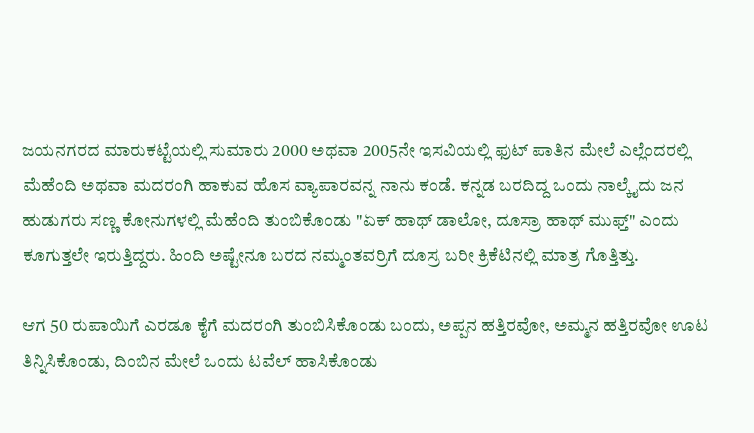ಜಯನಗರದ ಮಾರುಕಟ್ಟೆಯಲ್ಲಿ ಸುಮಾರು 2000 ಅಥವಾ 2005ನೇ ಇಸವಿಯಲ್ಲಿ ಫುಟ್ ಪಾತಿನ ಮೇಲೆ ಎಲ್ಲೆಂದರಲ್ಲಿ ಮೆಹೆಂದಿ ಅಥವಾ ಮದರಂಗಿ ಹಾಕುವ ಹೊಸ ವ್ಯಾಪಾರವನ್ನ ನಾನು ಕಂಡೆ. ಕನ್ನಡ ಬರದಿದ್ದ ಒಂದು ನಾಲ್ಕೈದು ಜನ ಹುಡುಗರು ಸಣ್ಣ ಕೋನುಗಳಲ್ಲಿ ಮೆಹೆಂದಿ ತುಂಬಿಕೊಂಡು "ಏಕ್ ಹಾಥ್ ಡಾಲೋ, ದೂಸ್ರಾ ಹಾಥ್ ಮುಫ್ತ್" ಎಂದು ಕೂಗುತ್ತಲೇ ಇರುತ್ತಿದ್ದರು. ಹಿಂದಿ ಅಷ್ಟೇನೂ ಬರದ ನಮ್ಮಂತವರ್ರಿಗೆ ದೂಸ್ರ ಬರೀ ಕ್ರಿಕೆಟಿನಲ್ಲಿ ಮಾತ್ರ ಗೊತ್ತಿತ್ತು.

ಆಗ 50 ರುಪಾಯಿಗೆ ಎರಡೂ ಕೈಗೆ ಮದರಂಗಿ ತುಂಬಿಸಿಕೊಂಡು ಬಂದು, ಅಪ್ಪನ ಹತ್ತಿರವೋ, ಅಮ್ಮನ ಹತ್ತಿರವೋ ಊಟ ತಿನ್ನಿಸಿಕೊಂಡು, ದಿಂಬಿನ ಮೇಲೆ ಒಂದು ಟವೆಲ್ ಹಾಸಿಕೊಂಡು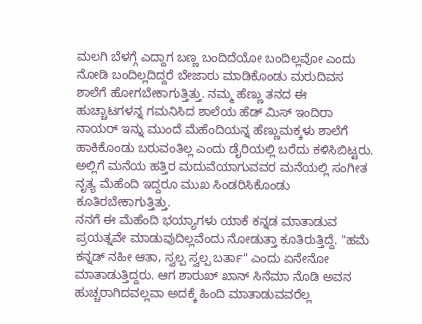ಮಲಗಿ ಬೆಳಗ್ಗೆ ಎದ್ದಾಗ ಬಣ್ಣ ಬಂದಿದೆಯೋ ಬಂದಿಲ್ಲವೋ ಎಂದು ನೋಡಿ ಬಂದಿಲ್ಲದಿದ್ದರೆ ಬೇಜಾರು ಮಾಡಿಕೊಂಡು ಮರುದಿವಸ ಶಾಲೆಗೆ ಹೋಗಬೇಕಾಗುತ್ತಿತ್ತು. ನಮ್ಮ ಹೆಣ್ಣು ತನದ ಈ ಹುಚ್ಚಾಟಗಳನ್ನ ಗಮನಿಸಿದ ಶಾಲೆಯ ಹೆಡ್ ಮಿಸ್ ಇಂದಿರಾ ನಾಯರ್ ಇನ್ನು ಮುಂದೆ ಮೆಹೆಂದಿಯನ್ನ ಹೆಣ್ಣುಮಕ್ಕಳು ಶಾಲೆಗೆ ಹಾಕಿಕೊಂಡು ಬರುವಂತಿಲ್ಲ ಎಂದು ಡೈರಿಯಲ್ಲಿ ಬರೆದು ಕಳಿಸಿಬಿಟ್ಟರು. ಅಲ್ಲಿಗೆ ಮನೆಯ ಹತ್ತಿರ ಮದುವೆಯಾಗುವವರ ಮನೆಯಲ್ಲಿ ಸಂಗೀತ ನೃತ್ಯ ಮೆಹೆಂದಿ ಇದ್ದರೂ ಮುಖ ಸಿಂಡರಿಸಿಕೊಂಡು ಕೂತಿರಬೇಕಾಗುತ್ತಿತ್ತು.
ನನಗೆ ಈ ಮೆಹೆಂದಿ ಭಯ್ಯಾಗಳು ಯಾಕೆ ಕನ್ನಡ ಮಾತಾಡುವ ಪ್ರಯತ್ನವೇ ಮಾಡುವುದಿಲ್ಲವೆಂದು ನೋಡುತ್ತಾ ಕೂತಿರುತ್ತಿದ್ದೆ. "ಹಮೆ ಕನ್ನಡ್ ನಹೀ ಆತಾ, ಸ್ವಲ್ಪ ಸ್ವಲ್ಪ ಬರ್ತಾ" ಎಂದು ಏನೇನೋ ಮಾತಾಡುತ್ತಿದ್ದರು. ಆಗ ಶಾರುಖ್ ಖಾನ್ ಸಿನೆಮಾ ನೊಡಿ ಅವನ ಹುಚ್ಚರಾಗಿದವಲ್ಲವಾ ಅದಕ್ಕೆ ಹಿಂದಿ ಮಾತಾಡುವವರೆಲ್ಲ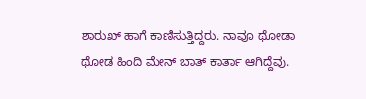ಶಾರುಖ್ ಹಾಗೆ ಕಾಣಿಸುತ್ತಿದ್ದರು. ನಾವೂ ಥೋಡಾ ಥೋಡ ಹಿಂದಿ ಮೇನ್ ಬಾತ್ ಕಾರ್ತಾ ಆಗಿದ್ದೆವು.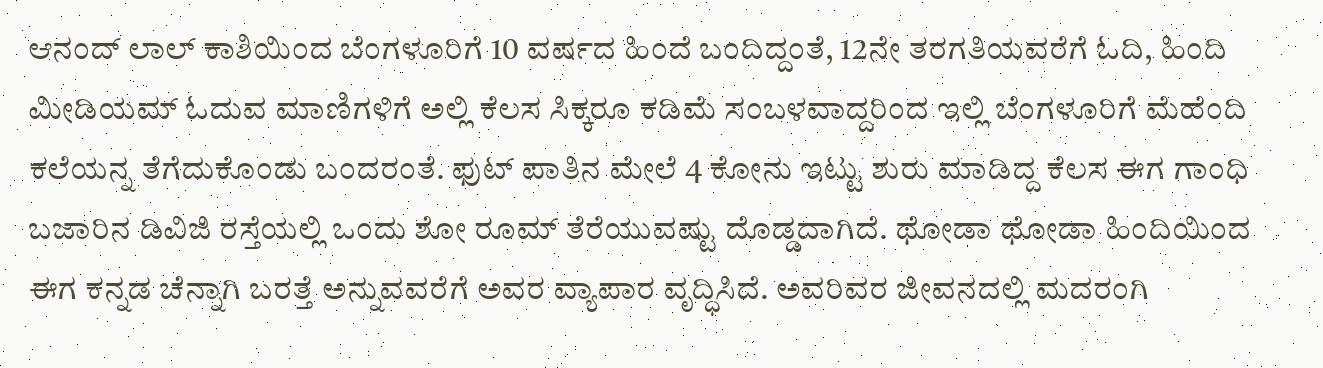ಆನಂದ್ ಲಾಲ್ ಕಾಶಿಯಿಂದ ಬೆಂಗಳೂರಿಗೆ 10 ವರ್ಷದ ಹಿಂದೆ ಬಂದಿದ್ದಂತೆ, 12ನೇ ತರಗತಿಯವರೆಗೆ ಓದಿ, ಹಿಂದಿ ಮೀಡಿಯಮ್ ಓದುವ ಮಾಣಿಗಳಿಗೆ ಅಲ್ಲಿ ಕೆಲಸ ಸಿಕ್ಕರೂ ಕಡಿಮೆ ಸಂಬಳವಾದ್ದರಿಂದ ಇಲ್ಲಿ ಬೆಂಗಳೂರಿಗೆ ಮೆಹೆಂದಿ ಕಲೆಯನ್ನ ತೆಗೆದುಕೊಂಡು ಬಂದರಂತೆ. ಫುಟ್ ಪಾತಿನ ಮೇಲೆ 4 ಕೋನು ಇಟ್ಟು ಶುರು ಮಾಡಿದ್ದ ಕೆಲಸ ಈಗ ಗಾಂಧಿ ಬಜಾರಿನ ಡಿವಿಜಿ ರಸ್ತೆಯಲ್ಲಿ ಒಂದು ಶೋ ರೂಮ್ ತೆರೆಯುವಷ್ಟು ದೊಡ್ಡದಾಗಿದೆ. ಥೋಡಾ ಥೋಡಾ ಹಿಂದಿಯಿಂದ ಈಗ ಕನ್ನಡ ಚೆನ್ನಾಗಿ ಬರತ್ತೆ ಅನ್ನುವವರೆಗೆ ಅವರ ವ್ಯಾಪಾರ ವೃದ್ಧಿಸಿದೆ. ಅವರಿವರ ಜೀವನದಲ್ಲಿ ಮದರಂಗಿ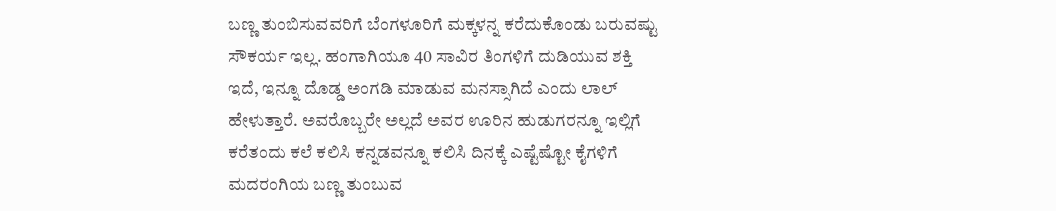ಬಣ್ಣ ತುಂಬಿಸುವವರಿಗೆ ಬೆಂಗಳೂರಿಗೆ ಮಕ್ಕಳನ್ನ ಕರೆದುಕೊಂಡು ಬರುವಷ್ಟು ಸೌಕರ್ಯ ಇಲ್ಲ. ಹಂಗಾಗಿಯೂ 40 ಸಾವಿರ ತಿಂಗಳಿಗೆ ದುಡಿಯುವ ಶಕ್ತಿ ಇದೆ, ಇನ್ನೂ ದೊಡ್ಡ ಅಂಗಡಿ ಮಾಡುವ ಮನಸ್ಸಾಗಿದೆ ಎಂದು ಲಾಲ್ ಹೇಳುತ್ತಾರೆ. ಅವರೊಬ್ಬರೇ ಅಲ್ಲದೆ ಅವರ ಊರಿನ ಹುಡುಗರನ್ನೂ ಇಲ್ಲಿಗೆ ಕರೆತಂದು ಕಲೆ ಕಲಿಸಿ ಕನ್ನಡವನ್ನೂ ಕಲಿಸಿ ದಿನಕ್ಕೆ ಎಷ್ಟೆಷ್ಟೋ ಕೈಗಳಿಗೆ ಮದರಂಗಿಯ ಬಣ್ಣ ತುಂಬುವ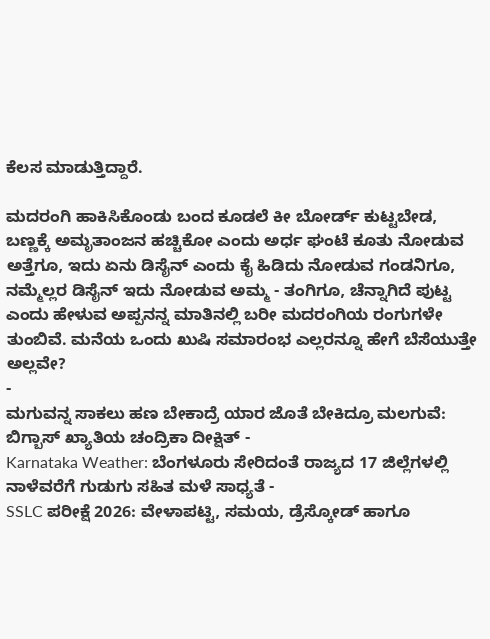ಕೆಲಸ ಮಾಡುತ್ತಿದ್ದಾರೆ.

ಮದರಂಗಿ ಹಾಕಿಸಿಕೊಂಡು ಬಂದ ಕೂಡಲೆ ಕೀ ಬೋರ್ಡ್ ಕುಟ್ಟಬೇಡ, ಬಣ್ಣಕ್ಕೆ ಅಮೃತಾಂಜನ ಹಚ್ಚಿಕೋ ಎಂದು ಅರ್ಧ ಘಂಟೆ ಕೂತು ನೋಡುವ ಅತ್ತೆಗೂ, ಇದು ಏನು ಡಿಸೈನ್ ಎಂದು ಕೈ ಹಿಡಿದು ನೋಡುವ ಗಂಡನಿಗೂ, ನಮ್ಮೆಲ್ಲರ ಡಿಸೈನ್ ಇದು ನೋಡುವ ಅಮ್ಮ - ತಂಗಿಗೂ, ಚೆನ್ನಾಗಿದೆ ಪುಟ್ಟ ಎಂದು ಹೇಳುವ ಅಪ್ಪನನ್ನ ಮಾತಿನಲ್ಲಿ ಬರೀ ಮದರಂಗಿಯ ರಂಗುಗಳೇ ತುಂಬಿವೆ. ಮನೆಯ ಒಂದು ಖುಷಿ ಸಮಾರಂಭ ಎಲ್ಲರನ್ನೂ ಹೇಗೆ ಬೆಸೆಯುತ್ತೇ ಅಲ್ಲವೇ?
-
ಮಗುವನ್ನ ಸಾಕಲು ಹಣ ಬೇಕಾದ್ರೆ ಯಾರ ಜೊತೆ ಬೇಕಿದ್ರೂ ಮಲಗುವೆ: ಬಿಗ್ಬಾಸ್ ಖ್ಯಾತಿಯ ಚಂದ್ರಿಕಾ ದೀಕ್ಷಿತ್ -
Karnataka Weather: ಬೆಂಗಳೂರು ಸೇರಿದಂತೆ ರಾಜ್ಯದ 17 ಜಿಲ್ಲೆಗಳಲ್ಲಿ ನಾಳೆವರೆಗೆ ಗುಡುಗು ಸಹಿತ ಮಳೆ ಸಾಧ್ಯತೆ -
SSLC ಪರೀಕ್ಷೆ 2026: ವೇಳಾಪಟ್ಟಿ, ಸಮಯ, ಡ್ರೆಸ್ಕೋಡ್ ಹಾಗೂ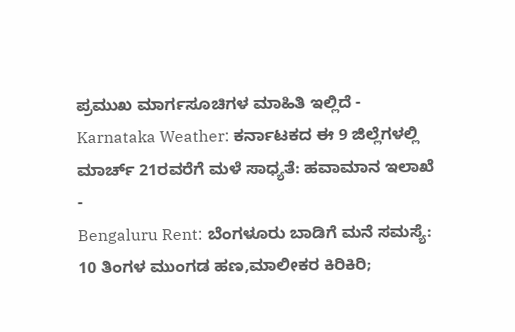ಪ್ರಮುಖ ಮಾರ್ಗಸೂಚಿಗಳ ಮಾಹಿತಿ ಇಲ್ಲಿದೆ -
Karnataka Weather: ಕರ್ನಾಟಕದ ಈ 9 ಜಿಲ್ಲೆಗಳಲ್ಲಿ ಮಾರ್ಚ್ 21ರವರೆಗೆ ಮಳೆ ಸಾಧ್ಯತೆ: ಹವಾಮಾನ ಇಲಾಖೆ -
Bengaluru Rent: ಬೆಂಗಳೂರು ಬಾಡಿಗೆ ಮನೆ ಸಮಸ್ಯೆ: 10 ತಿಂಗಳ ಮುಂಗಡ ಹಣ,ಮಾಲೀಕರ ಕಿರಿಕಿರಿ;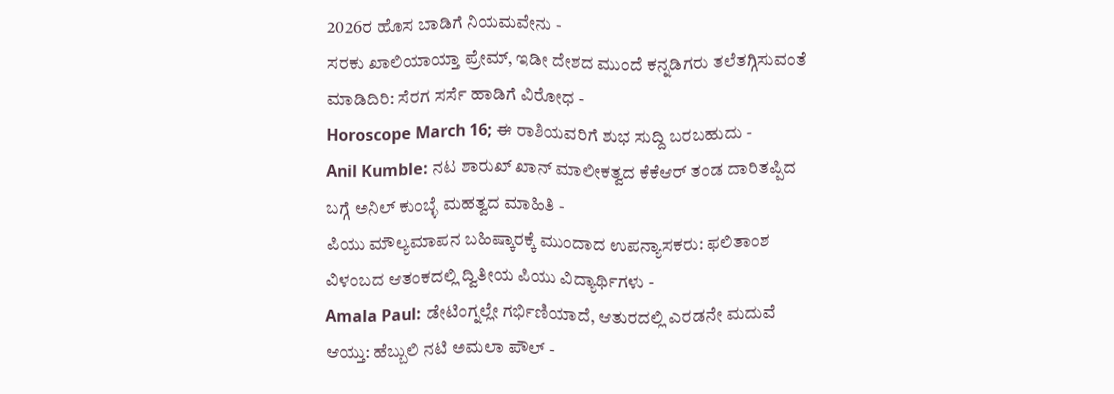2026ರ ಹೊಸ ಬಾಡಿಗೆ ನಿಯಮವೇನು -
ಸರಕು ಖಾಲಿಯಾಯ್ತಾ ಪ್ರೇಮ್, ಇಡೀ ದೇಶದ ಮುಂದೆ ಕನ್ನಡಿಗರು ತಲೆತಗ್ಗಿಸುವಂತೆ ಮಾಡಿದಿರಿ: ಸೆರಗ ಸರ್ಸೆ ಹಾಡಿಗೆ ವಿರೋಧ -
Horoscope March 16; ಈ ರಾಶಿಯವರಿಗೆ ಶುಭ ಸುದ್ದಿ ಬರಬಹುದು -
Anil Kumble: ನಟ ಶಾರುಖ್ ಖಾನ್ ಮಾಲೀಕತ್ವದ ಕೆಕೆಆರ್ ತಂಡ ದಾರಿತಪ್ಪಿದ ಬಗ್ಗೆ ಅನಿಲ್ ಕುಂಬ್ಳೆ ಮಹತ್ವದ ಮಾಹಿತಿ -
ಪಿಯು ಮೌಲ್ಯಮಾಪನ ಬಹಿಷ್ಕಾರಕ್ಕೆ ಮುಂದಾದ ಉಪನ್ಯಾಸಕರು: ಫಲಿತಾಂಶ ವಿಳಂಬದ ಆತಂಕದಲ್ಲಿ ದ್ವಿತೀಯ ಪಿಯು ವಿದ್ಯಾರ್ಥಿಗಳು -
Amala Paul: ಡೇಟಿಂಗ್ನಲ್ಲೇ ಗರ್ಭಿಣಿಯಾದೆ, ಆತುರದಲ್ಲಿ ಎರಡನೇ ಮದುವೆ ಆಯ್ತು: ಹೆಬ್ಬುಲಿ ನಟಿ ಅಮಲಾ ಪೌಲ್ -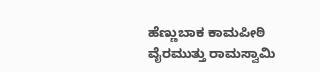ಹೆಣ್ಣುಬಾಕ ಕಾಮಪೀಠಿ ವೈರಮುತ್ತು ರಾಮಸ್ವಾಮಿ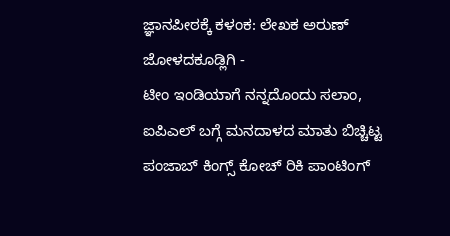ಜ್ಞಾನಪೀಠಕ್ಕೆ ಕಳಂಕ: ಲೇಖಕ ಅರುಣ್ ಜೋಳದಕೂಡ್ಲಿಗಿ -
ಟೀಂ ಇಂಡಿಯಾಗೆ ನನ್ನದೊಂದು ಸಲಾಂ, ಐಪಿಎಲ್ ಬಗ್ಗೆ ಮನದಾಳದ ಮಾತು ಬಿಚ್ಚಿಟ್ಟ ಪಂಜಾಬ್ ಕಿಂಗ್ಸ್ ಕೋಚ್ ರಿಕಿ ಪಾಂಟಿಂಗ್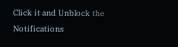Click it and Unblock the Notifications